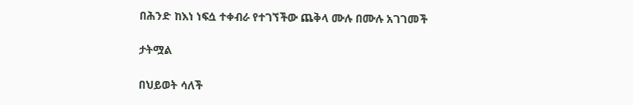በሕንድ ከእነ ነፍሷ ተቀብራ የተገኘችው ጨቅላ ሙሉ በሙሉ አገገመች

ታትሟል

በህይወት ሳለች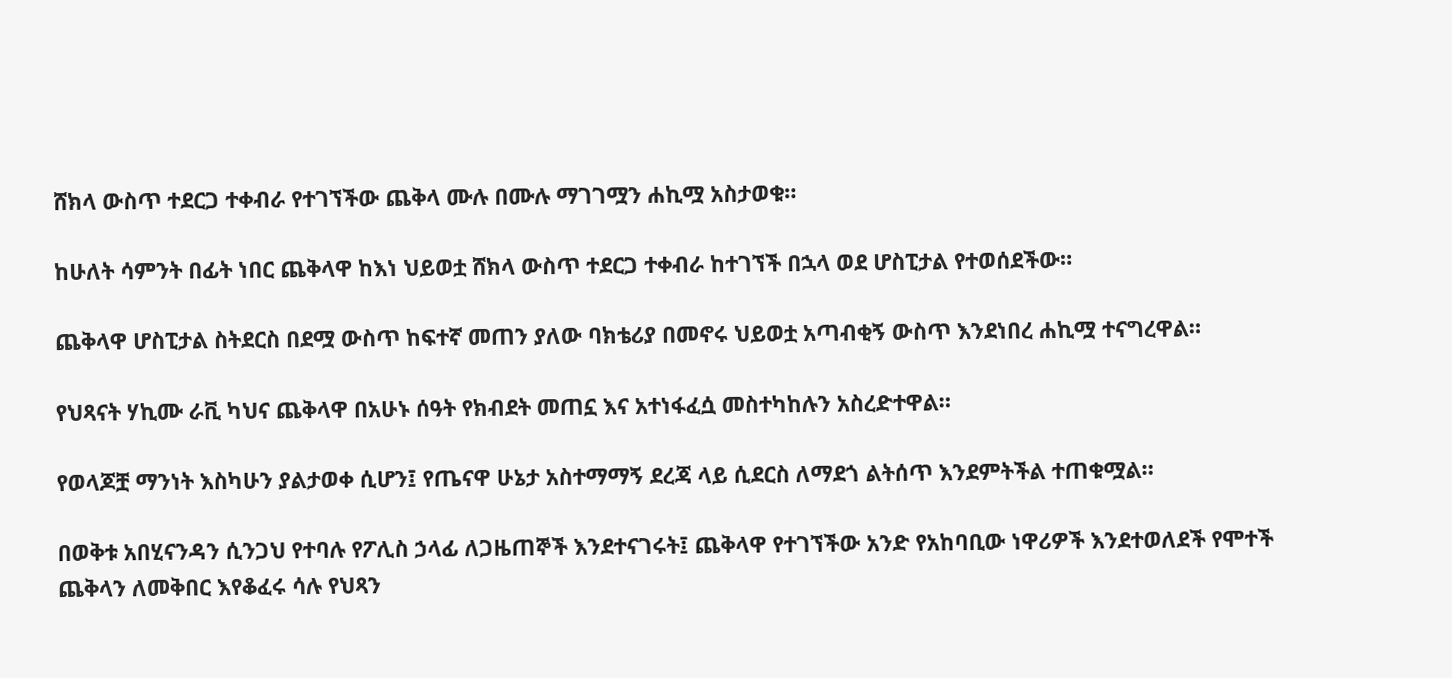ሸክላ ውስጥ ተደርጋ ተቀብራ የተገኘችው ጨቅላ ሙሉ በሙሉ ማገገሟን ሐኪሟ አስታወቁ።

ከሁለት ሳምንት በፊት ነበር ጨቅላዋ ከእነ ህይወቷ ሸክላ ውስጥ ተደርጋ ተቀብራ ከተገኘች በኋላ ወደ ሆስፒታል የተወሰደችው።

ጨቅላዋ ሆስፒታል ስትደርስ በደሟ ውስጥ ከፍተኛ መጠን ያለው ባክቴሪያ በመኖሩ ህይወቷ አጣብቂኝ ውስጥ እንደነበረ ሐኪሟ ተናግረዋል።

የህጻናት ሃኪሙ ራቪ ካህና ጨቅላዋ በአሁኑ ሰዓት የክብደት መጠኗ እና አተነፋፈሷ መስተካከሉን አስረድተዋል።

የወላጆቿ ማንነት እስካሁን ያልታወቀ ሲሆን፤ የጤናዋ ሁኔታ አስተማማኝ ደረጃ ላይ ሲደርስ ለማደጎ ልትሰጥ እንደምትችል ተጠቁሟል።

በወቅቱ አበሂናንዳን ሲንጋህ የተባሉ የፖሊስ ኃላፊ ለጋዜጠኞች እንደተናገሩት፤ ጨቅላዋ የተገኘችው አንድ የአከባቢው ነዋሪዎች እንደተወለደች የሞተች ጨቅላን ለመቅበር እየቆፈሩ ሳሉ የህጻን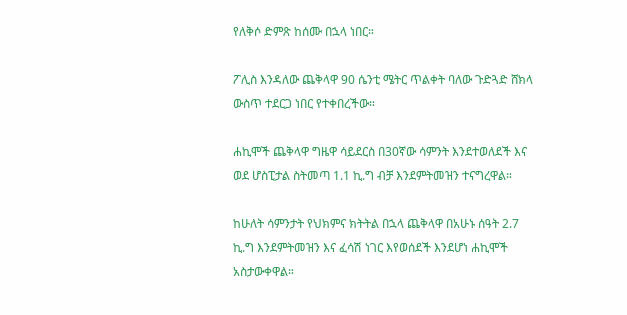የለቅሶ ድምጽ ከሰሙ በኋላ ነበር።

ፖሊስ እንዳለው ጨቅላዋ 90 ሴንቲ ሜትር ጥልቀት ባለው ጉድጓድ ሸክላ ውስጥ ተደርጋ ነበር የተቀበረችው።

ሐኪሞች ጨቅላዋ ግዜዋ ሳይደርስ በ30ኛው ሳምንት እንደተወለደች እና ወደ ሆስፒታል ስትመጣ 1.1 ኪ.ግ ብቻ እንደምትመዝን ተናግረዋል።

ከሁለት ሳምንታት የህክምና ክትትል በኋላ ጨቅላዋ በአሁኑ ሰዓት 2.7 ኪ.ግ እንደምትመዝን እና ፈሳሽ ነገር እየወሰደች እንደሆነ ሐኪሞች አስታውቀዋል።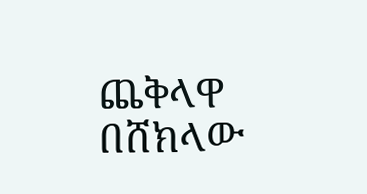ጨቅላዋ በሸክላው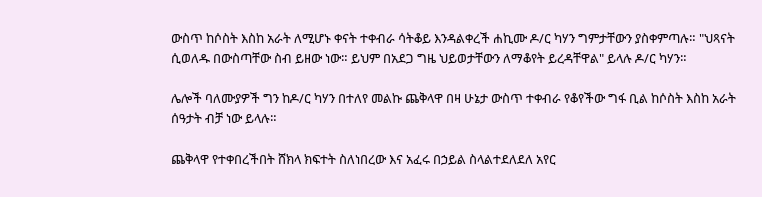ውስጥ ከሶስት እስከ አራት ለሚሆኑ ቀናት ተቀብራ ሳትቆይ እንዳልቀረች ሐኪሙ ዶ/ር ካሃን ግምታቸውን ያስቀምጣሉ። "ህጻናት ሲወለዱ በውስጣቸው ስብ ይዘው ነው። ይህም በአደጋ ግዜ ህይወታቸውን ለማቆየት ይረዳቸዋል" ይላሉ ዶ/ር ካሃን።

ሌሎች ባለሙያዎች ግን ከዶ/ር ካሃን በተለየ መልኩ ጨቅላዋ በዛ ሁኔታ ውስጥ ተቀብራ የቆየችው ግፋ ቢል ከሶስት እስከ አራት ሰዓታት ብቻ ነው ይላሉ።

ጨቅላዋ የተቀበረችበት ሸክላ ክፍተት ስለነበረው እና አፈሩ በኃይል ስላልተደለደለ አየር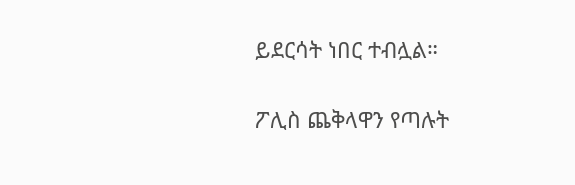ይደርሳት ነበር ተብሏል።

ፖሊስ ጨቅላዋን የጣሉት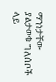ማንነታቸው ያልታወቁ ግለሰቦች ላይ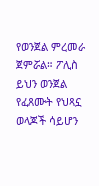የወንጀል ምረመራ ጀምሯል። ፖሊስ ይህን ወንጀል የፈጸሙት የህጻኗ ወላጆች ሳይሆን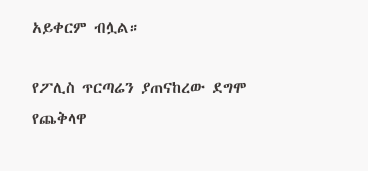አይቀርም ብሏል።

የፖሊስ ጥርጣሬን ያጠናከረው ደግሞ የጨቅላዋ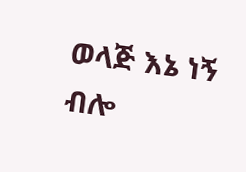ወላጅ እኔ ነኝ ብሎ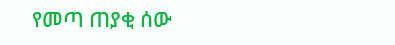የመጣ ጠያቂ ሰው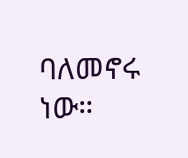ባለመኖሩ ነው።